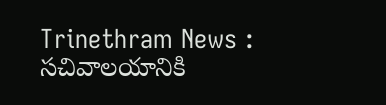Trinethram News : సచివాలయానికి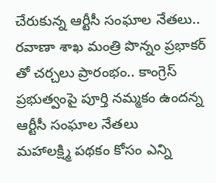చేరుకున్న ఆర్టీసీ సంఘాల నేతలు.. రవాణా శాఖ మంత్రి పొన్నం ప్రభాకర్ తో చర్చలు ప్రారంభం.. కాంగ్రెస్ ప్రభుత్వంపై పూర్తి నమ్మకం ఉందన్న ఆర్టీసీ సంఘాల నేతలు
మహాలక్ష్మి పథకం కోసం ఎన్ని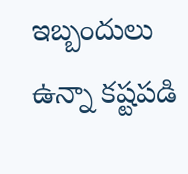ఇబ్బందులు ఉన్నా కష్టపడి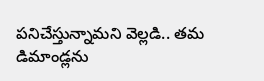పనిచేస్తున్నామని వెల్లడి.. తమ డిమాండ్లను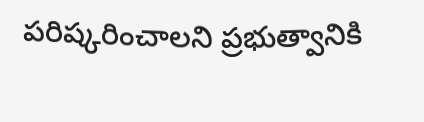పరిష్కరించాలని ప్రభుత్వానికి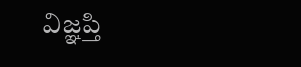విజ్ఞప్తి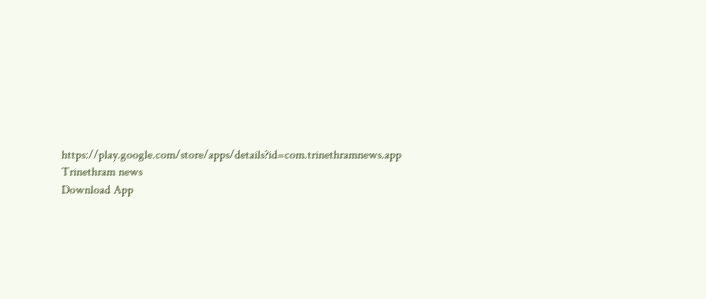https://play.google.com/store/apps/details?id=com.trinethramnews.app
Trinethram news
Download App